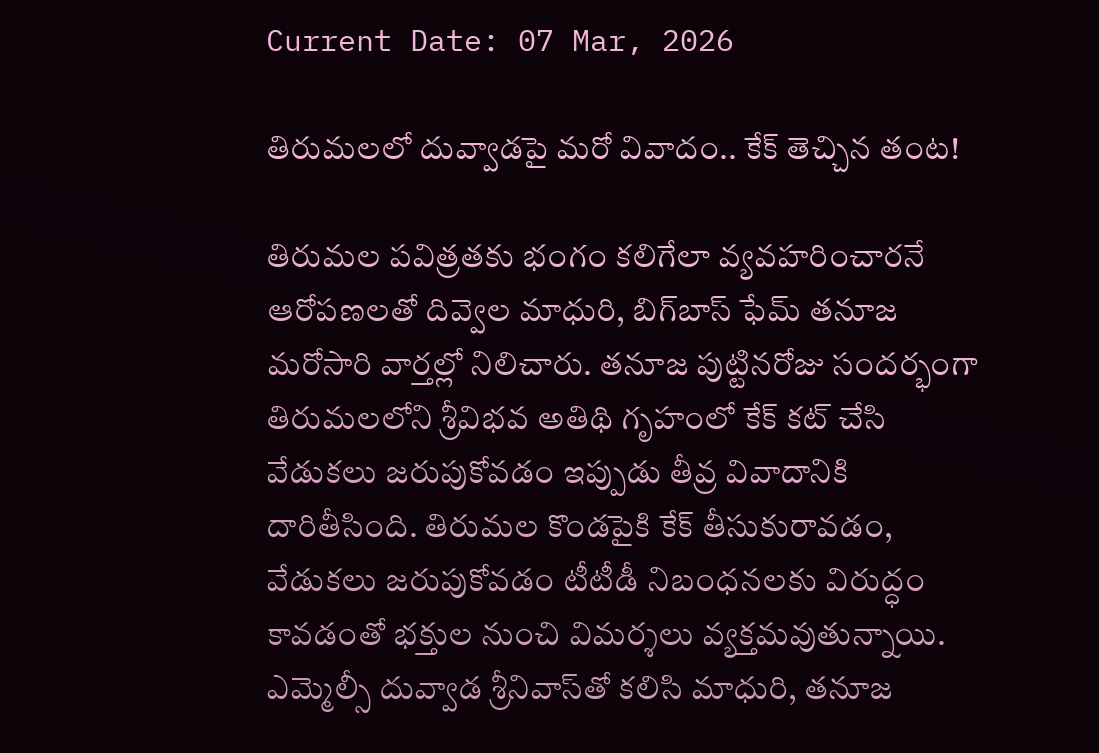Current Date: 07 Mar, 2026

తిరుమలలో దువ్వాడపై మరో వివాదం.. కేక్ తెచ్చిన తంట!

తిరుమల పవిత్రతకు భంగం కలిగేలా వ్యవహరించారనే ఆరోపణలతో దివ్వెల మాధురి, బిగ్‌బాస్ ఫేమ్ తనూజ మరోసారి వార్తల్లో నిలిచారు. తనూజ పుట్టినరోజు సందర్భంగా తిరుమలలోని శ్రీవిభవ అతిథి గృహంలో కేక్ కట్ చేసి వేడుకలు జరుపుకోవడం ఇప్పుడు తీవ్ర వివాదానికి దారితీసింది. తిరుమల కొండపైకి కేక్ తీసుకురావడం, వేడుకలు జరుపుకోవడం టీటీడీ నిబంధనలకు విరుద్ధం కావడంతో భక్తుల నుంచి విమర్శలు వ్యక్తమవుతున్నాయి. ఎమ్మెల్సీ దువ్వాడ శ్రీనివాస్‌తో కలిసి మాధురి, తనూజ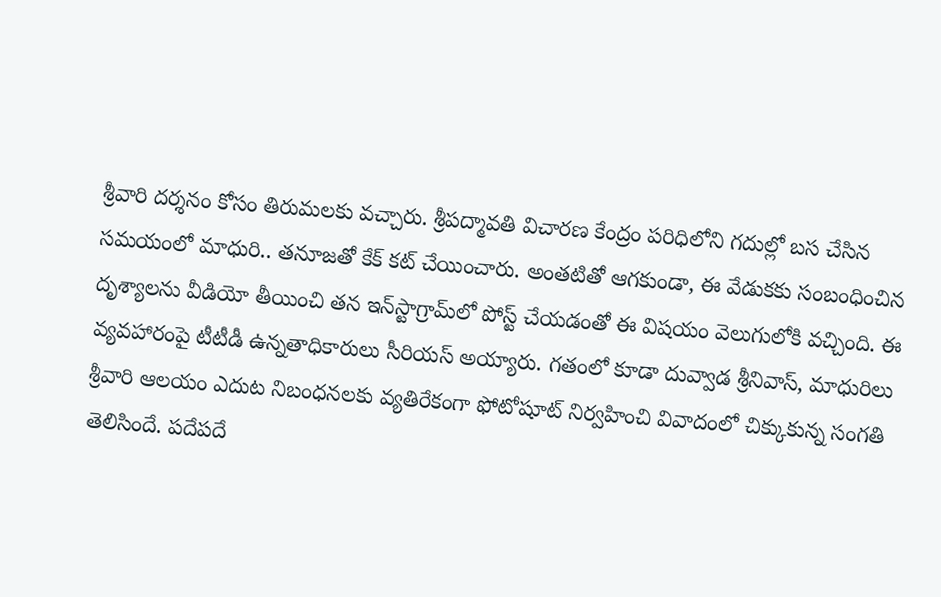శ్రీవారి దర్శనం కోసం తిరుమలకు వచ్చారు. శ్రీపద్మావతి విచారణ కేంద్రం పరిధిలోని గదుల్లో బస చేసిన సమయంలో మాధురి.. తనూజతో కేక్ కట్ చేయించారు. అంతటితో ఆగకుండా, ఈ వేడుకకు సంబంధించిన దృశ్యాలను వీడియో తీయించి తన ఇన్‌స్టాగ్రామ్‌లో పోస్ట్ చేయడంతో ఈ విషయం వెలుగులోకి వచ్చింది. ఈ వ్యవహారంపై టీటీడీ ఉన్నతాధికారులు సీరియస్ అయ్యారు. గతంలో కూడా దువ్వాడ శ్రీనివాస్, మాధురిలు శ్రీవారి ఆలయం ఎదుట నిబంధనలకు వ్యతిరేకంగా ఫోటోషూట్ నిర్వహించి వివాదంలో చిక్కుకున్న సంగతి తెలిసిందే. పదేపదే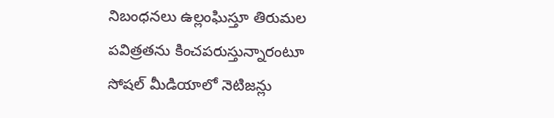నిబంధనలు ఉల్లంఘిస్తూ తిరుమల పవిత్రతను కించపరుస్తున్నారంటూ సోషల్ మీడియాలో నెటిజన్లు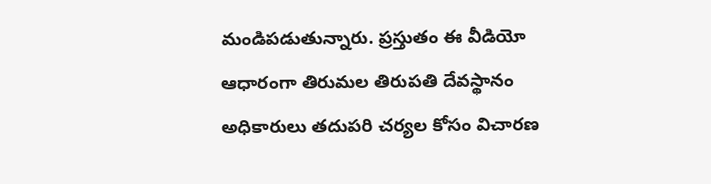మండిపడుతున్నారు. ప్రస్తుతం ఈ వీడియో ఆధారంగా తిరుమల తిరుపతి దేవస్థానం అధికారులు తదుపరి చర్యల కోసం విచారణ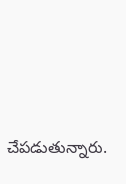చేపడుతున్నారు.